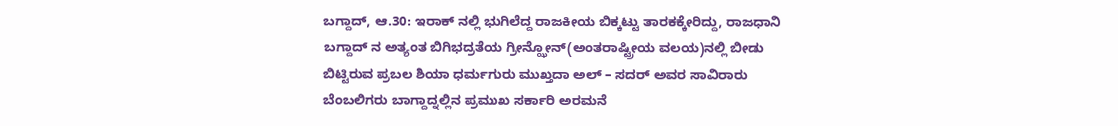ಬಗ್ದಾದ್, ಆ.30: ಇರಾಕ್ ನಲ್ಲಿ ಭುಗಿಲೆದ್ದ ರಾಜಕೀಯ ಬಿಕ್ಕಟ್ಟು ತಾರಕಕ್ಕೇರಿದ್ದು, ರಾಜಧಾನಿ ಬಗ್ದಾದ್ ನ ಅತ್ಯಂತ ಬಿಗಿಭದ್ರತೆಯ ಗ್ರೀನ್ಝೋನ್(ಅಂತರಾಷ್ಟ್ರೀಯ ವಲಯ)ನಲ್ಲಿ ಬೀಡು ಬಿಟ್ಟಿರುವ ಪ್ರಬಲ ಶಿಯಾ ಧರ್ಮಗುರು ಮುಖ್ತದಾ ಅಲ್ – ಸದರ್ ಅವರ ಸಾವಿರಾರು ಬೆಂಬಲಿಗರು ಬಾಗ್ದಾದ್ನಲ್ಲಿನ ಪ್ರಮುಖ ಸರ್ಕಾರಿ ಅರಮನೆ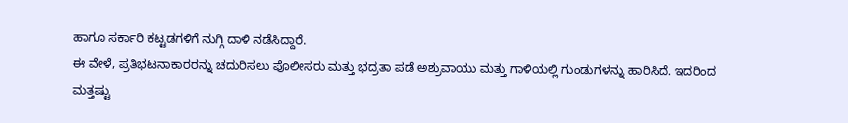ಹಾಗೂ ಸರ್ಕಾರಿ ಕಟ್ಟಡಗಳಿಗೆ ನುಗ್ಗಿ ದಾಳಿ ನಡೆಸಿದ್ದಾರೆ.
ಈ ವೇಳೆ, ಪ್ರತಿಭಟನಾಕಾರರನ್ನು ಚದುರಿಸಲು ಪೊಲೀಸರು ಮತ್ತು ಭದ್ರತಾ ಪಡೆ ಅಶ್ರುವಾಯು ಮತ್ತು ಗಾಳಿಯಲ್ಲಿ ಗುಂಡುಗಳನ್ನು ಹಾರಿಸಿದೆ. ಇದರಿಂದ ಮತ್ತಷ್ಟು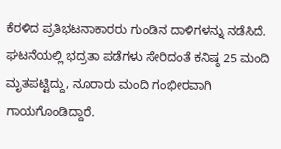ಕೆರಳಿದ ಪ್ರತಿಭಟನಾಕಾರರು ಗುಂಡಿನ ದಾಳಿಗಳನ್ನು ನಡೆಸಿದೆ. ಘಟನೆಯಲ್ಲಿ ಭದ್ರತಾ ಪಡೆಗಳು ಸೇರಿದಂತೆ ಕನಿಷ್ಠ 25 ಮಂದಿ ಮೃತಪಟ್ಟಿದ್ದು, ನೂರಾರು ಮಂದಿ ಗಂಭೀರವಾಗಿ ಗಾಯಗೊಂಡಿದ್ದಾರೆ.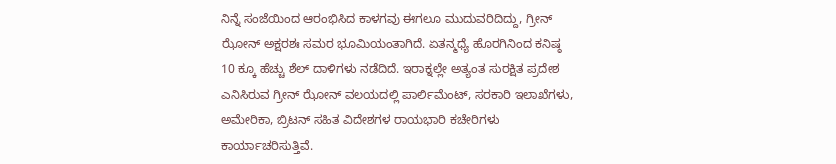ನಿನ್ನೆ ಸಂಜೆಯಿಂದ ಆರಂಭಿಸಿದ ಕಾಳಗವು ಈಗಲೂ ಮುದುವರಿದಿದ್ದು, ಗ್ರೀನ್ ಝೋನ್ ಅಕ್ಷರಶಃ ಸಮರ ಭೂಮಿಯಂತಾಗಿದೆ. ಏತನ್ಮಧ್ಯೆ ಹೊರಗಿನಿಂದ ಕನಿಷ್ಠ 10 ಕ್ಕೂ ಹೆಚ್ಚು ಶೆಲ್ ದಾಳಿಗಳು ನಡೆದಿದೆ. ಇರಾಕ್ನಲ್ಲೇ ಅತ್ಯಂತ ಸುರಕ್ಷಿತ ಪ್ರದೇಶ ಎನಿಸಿರುವ ಗ್ರೀನ್ ಝೋನ್ ವಲಯದಲ್ಲಿ ಪಾರ್ಲಿಮೆಂಟ್, ಸರಕಾರಿ ಇಲಾಖೆಗಳು, ಅಮೇರಿಕಾ, ಬ್ರಿಟನ್ ಸಹಿತ ವಿದೇಶಗಳ ರಾಯಭಾರಿ ಕಚೇರಿಗಳು ಕಾರ್ಯಾಚರಿಸುತ್ತಿವೆ.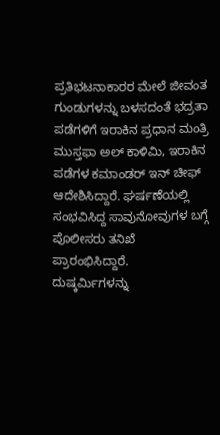ಪ್ರತಿಭಟನಾಕಾರರ ಮೇಲೆ ಜೀವಂತ ಗುಂಡುಗಳನ್ನು ಬಳಸದಂತೆ ಭದ್ರತಾ ಪಡೆಗಳಿಗೆ ಇರಾಕಿನ ಪ್ರಧಾನ ಮಂತ್ರಿ ಮುಸ್ತಫಾ ಅಲ್ ಕಾಳಿಮಿ, ಇರಾಕಿನ ಪಡೆಗಳ ಕಮಾಂಡರ್ ಇನ್ ಚೀಫ್ ಆದೇಶಿಸಿದ್ದಾರೆ. ಘರ್ಷಣೆಯಲ್ಲಿ ಸಂಭವಿಸಿದ್ದ ಸಾವುನೋವುಗಳ ಬಗ್ಗೆ ಪೊಲೀಸರು ತನಿಖೆ ಪ್ರಾರಂಭಿಸಿದ್ದಾರೆ. ದುಷ್ಕರ್ಮಿಗಳನ್ನು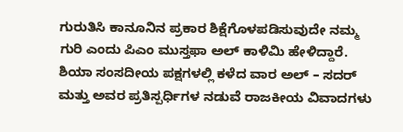ಗುರುತಿಸಿ ಕಾನೂನಿನ ಪ್ರಕಾರ ಶಿಕ್ಷೆಗೊಳಪಡಿಸುವುದೇ ನಮ್ಮ ಗುರಿ ಎಂದು ಪಿಎಂ ಮುಸ್ತಫಾ ಅಲ್ ಕಾಳಿಮಿ ಹೇಳಿದ್ದಾರೆ.
ಶಿಯಾ ಸಂಸದೀಯ ಪಕ್ಷಗಳಲ್ಲಿ ಕಳೆದ ವಾರ ಅಲ್ – ಸದರ್ ಮತ್ತು ಅವರ ಪ್ರತಿಸ್ಪರ್ಧಿಗಳ ನಡುವೆ ರಾಜಕೀಯ ವಿವಾದಗಳು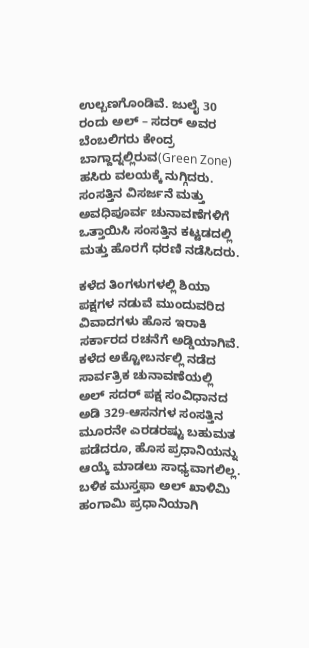ಉಲ್ಬಣಗೊಂಡಿವೆ. ಜುಲೈ 30 ರಂದು ಅಲ್ – ಸದರ್ ಅವರ ಬೆಂಬಲಿಗರು ಕೇಂದ್ರ ಬಾಗ್ದಾದ್ನಲ್ಲಿರುವ(Green Zone) ಹಸಿರು ವಲಯಕ್ಕೆ ನುಗ್ಗಿದರು. ಸಂಸತ್ತಿನ ವಿಸರ್ಜನೆ ಮತ್ತು ಅವಧಿಪೂರ್ವ ಚುನಾವಣೆಗಳಿಗೆ ಒತ್ತಾಯಿಸಿ ಸಂಸತ್ತಿನ ಕಟ್ಟಡದಲ್ಲಿ ಮತ್ತು ಹೊರಗೆ ಧರಣಿ ನಡೆಸಿದರು.

ಕಳೆದ ತಿಂಗಳುಗಳಲ್ಲಿ ಶಿಯಾ ಪಕ್ಷಗಳ ನಡುವೆ ಮುಂದುವರಿದ ವಿವಾದಗಳು ಹೊಸ ಇರಾಕಿ ಸರ್ಕಾರದ ರಚನೆಗೆ ಅಡ್ಡಿಯಾಗಿವೆ. ಕಳೆದ ಅಕ್ಟೋಬರ್ನಲ್ಲಿ ನಡೆದ ಸಾರ್ವತ್ರಿಕ ಚುನಾವಣೆಯಲ್ಲಿ ಅಲ್ ಸದರ್ ಪಕ್ಷ ಸಂವಿಧಾನದ ಅಡಿ 329-ಆಸನಗಳ ಸಂಸತ್ತಿನ ಮೂರನೇ ಎರಡರಷ್ಟು ಬಹುಮತ ಪಡೆದರೂ, ಹೊಸ ಪ್ರಧಾನಿಯನ್ನು ಆಯ್ಕೆ ಮಾಡಲು ಸಾಧ್ಯವಾಗಲಿಲ್ಲ. ಬಳಿಕ ಮುಸ್ತಫಾ ಅಲ್ ಖಾಳಿಮಿ ಹಂಗಾಮಿ ಪ್ರಧಾನಿಯಾಗಿ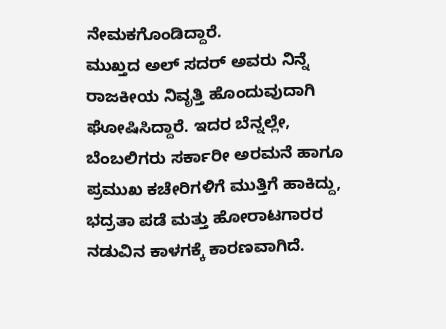ನೇಮಕಗೊಂಡಿದ್ದಾರೆ.
ಮುಖ್ತದ ಅಲ್ ಸದರ್ ಅವರು ನಿನ್ನೆ ರಾಜಕೀಯ ನಿವೃತ್ತಿ ಹೊಂದುವುದಾಗಿ ಘೋಷಿಸಿದ್ದಾರೆ. ಇದರ ಬೆನ್ನಲ್ಲೇ, ಬೆಂಬಲಿಗರು ಸರ್ಕಾರೀ ಅರಮನೆ ಹಾಗೂ ಪ್ರಮುಖ ಕಚೇರಿಗಳಿಗೆ ಮುತ್ತಿಗೆ ಹಾಕಿದ್ದು, ಭದ್ರತಾ ಪಡೆ ಮತ್ತು ಹೋರಾಟಗಾರರ ನಡುವಿನ ಕಾಳಗಕ್ಕೆ ಕಾರಣವಾಗಿದೆ.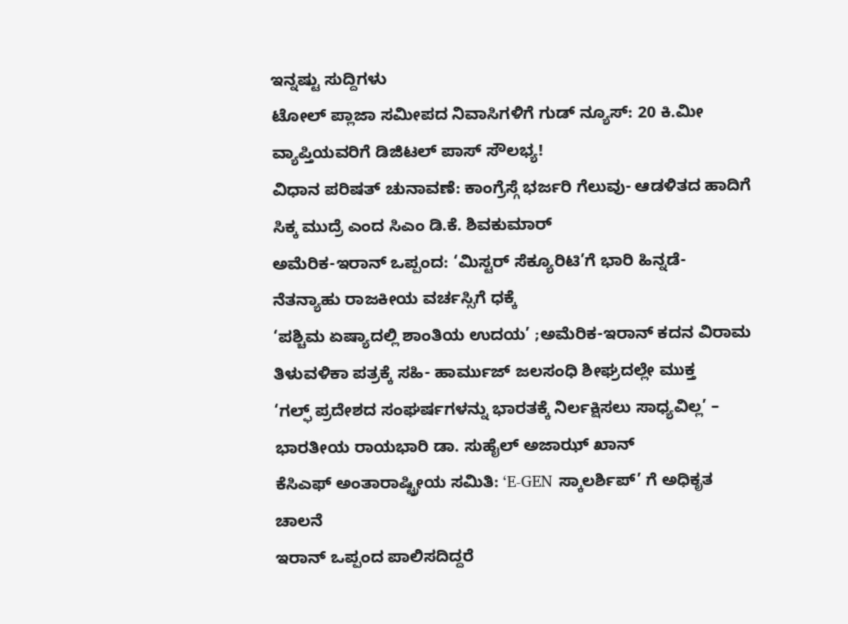ಇನ್ನಷ್ಟು ಸುದ್ದಿಗಳು
ಟೋಲ್ ಪ್ಲಾಜಾ ಸಮೀಪದ ನಿವಾಸಿಗಳಿಗೆ ಗುಡ್ ನ್ಯೂಸ್: 20 ಕಿ.ಮೀ ವ್ಯಾಪ್ತಿಯವರಿಗೆ ಡಿಜಿಟಲ್ ಪಾಸ್ ಸೌಲಭ್ಯ!
ವಿಧಾನ ಪರಿಷತ್ ಚುನಾವಣೆ: ಕಾಂಗ್ರೆಸ್ಗೆ ಭರ್ಜರಿ ಗೆಲುವು- ಆಡಳಿತದ ಹಾದಿಗೆ ಸಿಕ್ಕ ಮುದ್ರೆ ಎಂದ ಸಿಎಂ ಡಿ.ಕೆ. ಶಿವಕುಮಾರ್
ಅಮೆರಿಕ-ಇರಾನ್ ಒಪ್ಪಂದ: ‘ಮಿಸ್ಟರ್ ಸೆಕ್ಯೂರಿಟಿ’ಗೆ ಭಾರಿ ಹಿನ್ನಡೆ- ನೆತನ್ಯಾಹು ರಾಜಕೀಯ ವರ್ಚಸ್ಸಿಗೆ ಧಕ್ಕೆ
‘ಪಶ್ಚಿಮ ಏಷ್ಯಾದಲ್ಲಿ ಶಾಂತಿಯ ಉದಯ’ ;ಅಮೆರಿಕ-ಇರಾನ್ ಕದನ ವಿರಾಮ ತಿಳುವಳಿಕಾ ಪತ್ರಕ್ಕೆ ಸಹಿ- ಹಾರ್ಮುಜ್ ಜಲಸಂಧಿ ಶೀಘ್ರದಲ್ಲೇ ಮುಕ್ತ
‘ಗಲ್ಫ್ ಪ್ರದೇಶದ ಸಂಘರ್ಷಗಳನ್ನು ಭಾರತಕ್ಕೆ ನಿರ್ಲಕ್ಷಿಸಲು ಸಾಧ್ಯವಿಲ್ಲ’ – ಭಾರತೀಯ ರಾಯಭಾರಿ ಡಾ. ಸುಹೈಲ್ ಅಜಾಝ್ ಖಾನ್
ಕೆಸಿಎಫ್ ಅಂತಾರಾಷ್ಟ್ರೀಯ ಸಮಿತಿ: ‘E-GEN ಸ್ಕಾಲರ್ಶಿಪ್’ ಗೆ ಅಧಿಕೃತ ಚಾಲನೆ
ಇರಾನ್ ಒಪ್ಪಂದ ಪಾಲಿಸದಿದ್ದರೆ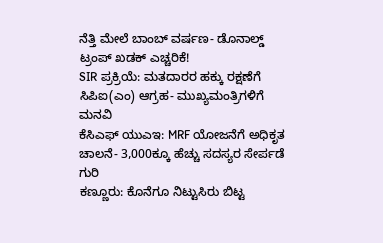ನೆತ್ತಿ ಮೇಲೆ ಬಾಂಬ್ ವರ್ಷಣ- ಡೊನಾಲ್ಡ್ ಟ್ರಂಪ್ ಖಡಕ್ ಎಚ್ಚರಿಕೆ!
SIR ಪ್ರಕ್ರಿಯೆ: ಮತದಾರರ ಹಕ್ಕು ರಕ್ಷಣೆಗೆ ಸಿಪಿಐ(ಎಂ) ಆಗ್ರಹ- ಮುಖ್ಯಮಂತ್ರಿಗಳಿಗೆ ಮನವಿ
ಕೆಸಿಎಫ್ ಯುಎಇ: MRF ಯೋಜನೆಗೆ ಅಧಿಕೃತ ಚಾಲನೆ- 3,000ಕ್ಕೂ ಹೆಚ್ಚು ಸದಸ್ಯರ ಸೇರ್ಪಡೆ ಗುರಿ
ಕಣ್ಣೂರು: ಕೊನೆಗೂ ನಿಟ್ಟುಸಿರು ಬಿಟ್ಟ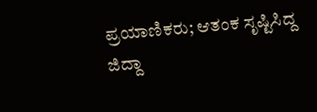ಪ್ರಯಾಣಿಕರು; ಆತಂಕ ಸೃಷ್ಟಿಸಿದ್ದ ಜಿದ್ದಾ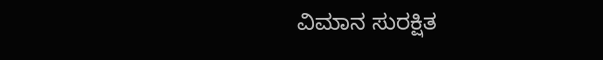ವಿಮಾನ ಸುರಕ್ಷಿತ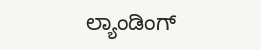ಲ್ಯಾಂಡಿಂಗ್